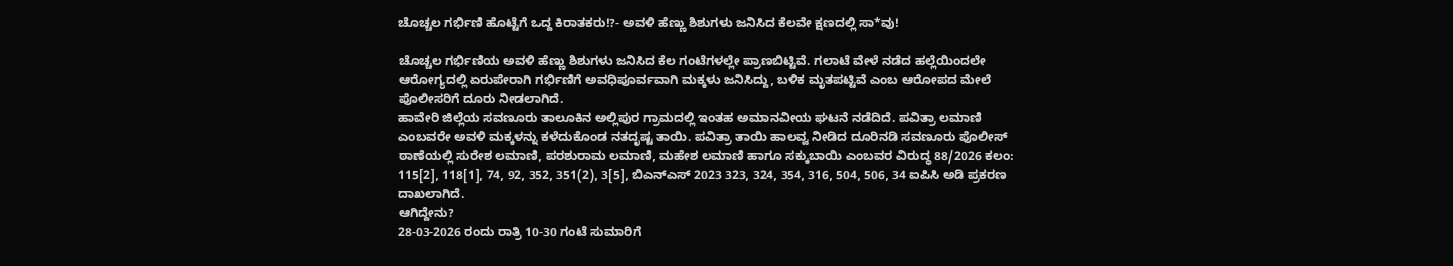ಚೊಚ್ಚಲ ಗರ್ಭಿಣಿ ಹೊಟ್ಟೆಗೆ ಒದ್ದ ಕಿರಾತಕರು!?- ಅವಳಿ ಹೆಣ್ಣು ಶಿಶುಗಳು ಜನಿಸಿದ ಕೆಲವೇ ಕ್ಷಣದಲ್ಲಿ ಸಾ*ವು!

ಚೊಚ್ಚಲ ಗರ್ಭಿಣಿಯ ಅವಳಿ ಹೆಣ್ಣು ಶಿಶುಗಳು ಜನಿಸಿದ ಕೆಲ ಗಂಟೆಗಳಲ್ಲೇ ಪ್ರಾಣಬಿಟ್ಟಿವೆ. ಗಲಾಟೆ ವೇಳೆ ನಡೆದ ಹಲ್ಲೆಯಿಂದಲೇ ಆರೋಗ್ಯದಲ್ಲಿ ಏರುಪೇರಾಗಿ ಗರ್ಭಿಣಿಗೆ ಅವಧಿಪೂರ್ವವಾಗಿ ಮಕ್ಕಳು ಜನಿಸಿದ್ದು, ಬಳಿಕ ಮೃತಪಟ್ಟಿವೆ ಎಂಬ ಆರೋಪದ ಮೇಲೆ ಪೊಲೀಸರಿಗೆ ದೂರು ನೀಡಲಾಗಿದೆ.
ಹಾವೇರಿ ಜಿಲ್ಲೆಯ ಸವಣೂರು ತಾಲೂಕಿನ ಅಲ್ಲಿಪುರ ಗ್ರಾಮದಲ್ಲಿ ಇಂತಹ ಅಮಾನವೀಯ ಘಟನೆ ನಡೆದಿದೆ. ಪವಿತ್ರಾ ಲಮಾಣಿ ಎಂಬವರೇ ಅವಳಿ ಮಕ್ಕಳನ್ನು ಕಳೆದುಕೊಂಡ ನತದೃಷ್ಟ ತಾಯಿ. ಪವಿತ್ರಾ ತಾಯಿ ಹಾಲವ್ವ ನೀಡಿದ ದೂರಿನಡಿ ಸವಣೂರು ಪೊಲೀಸ್ ಠಾಣೆಯಲ್ಲಿ ಸುರೇಶ ಲಮಾಣಿ, ಪರಶುರಾಮ ಲಮಾಣಿ, ಮಹೇಶ ಲಮಾಣಿ ಹಾಗೂ ಸಕ್ಕುಬಾಯಿ ಎಂಬವರ ವಿರುದ್ಧ 88/2026 ಕಲಂ: 115[2], 118[1], 74, 92, 352, 351(2), 3[5], ಬಿಎನ್ಎಸ್ 2023 323, 324, 354, 316, 504, 506, 34 ಐಪಿಸಿ ಅಡಿ ಪ್ರಕರಣ ದಾಖಲಾಗಿದೆ.
ಆಗಿದ್ದೇನು?
28-03-2026 ರಂದು ರಾತ್ರಿ 10-30 ಗಂಟೆ ಸುಮಾರಿಗೆ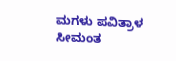ಮಗಳು ಪವಿತ್ರಾಳ ಸೀಮಂತ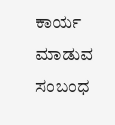ಕಾರ್ಯ ಮಾಡುವ ಸಂಬಂಧ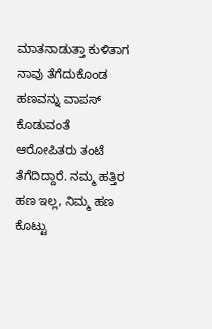ಮಾತನಾಡುತ್ತಾ ಕುಳಿತಾಗ ನಾವು ತೆಗೆದುಕೊಂಡ ಹಣವನ್ನು ವಾಪಸ್ ಕೊಡುವಂತೆ ಆರೋಪಿತರು ತಂಟೆ ತೆಗೆದಿದ್ದಾರೆ. ನಮ್ಮ ಹತ್ತಿರ ಹಣ ಇಲ್ಲ, ನಿಮ್ಮ ಹಣ ಕೊಟ್ಟು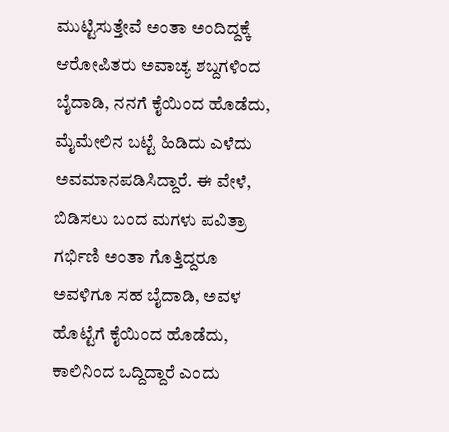ಮುಟ್ಟಿಸುತ್ತೇವೆ ಅಂತಾ ಅಂದಿದ್ದಕ್ಕೆ ಆರೋಪಿತರು ಅವಾಚ್ಯ ಶಬ್ದಗಳಿಂದ ಬೈದಾಡಿ, ನನಗೆ ಕೈಯಿಂದ ಹೊಡೆದು, ಮೈಮೇಲಿನ ಬಟ್ಟೆ ಹಿಡಿದು ಎಳೆದು ಅವಮಾನಪಡಿಸಿದ್ದಾರೆ. ಈ ವೇಳೆ, ಬಿಡಿಸಲು ಬಂದ ಮಗಳು ಪವಿತ್ರಾ ಗರ್ಭಿಣಿ ಅಂತಾ ಗೊತ್ತಿದ್ದರೂ ಅವಳಿಗೂ ಸಹ ಬೈದಾಡಿ, ಅವಳ ಹೊಟ್ಟೆಗೆ ಕೈಯಿಂದ ಹೊಡೆದು, ಕಾಲಿನಿಂದ ಒದ್ದಿದ್ದಾರೆ ಎಂದು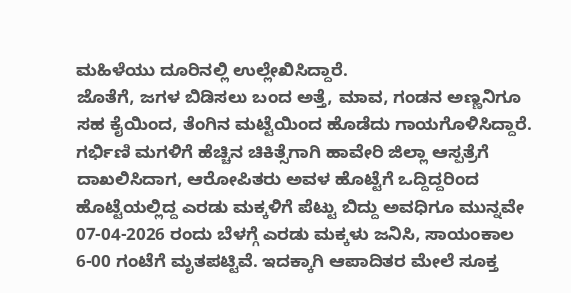ಮಹಿಳೆಯು ದೂರಿನಲ್ಲಿ ಉಲ್ಲೇಖಿಸಿದ್ದಾರೆ.
ಜೊತೆಗೆ, ಜಗಳ ಬಿಡಿಸಲು ಬಂದ ಅತ್ತೆ, ಮಾವ, ಗಂಡನ ಅಣ್ಣನಿಗೂ ಸಹ ಕೈಯಿಂದ, ತೆಂಗಿನ ಮಟ್ಟೆಯಿಂದ ಹೊಡೆದು ಗಾಯಗೊಳಿಸಿದ್ದಾರೆ. ಗರ್ಭಿಣಿ ಮಗಳಿಗೆ ಹೆಚ್ಚಿನ ಚಿಕಿತ್ಸೆಗಾಗಿ ಹಾವೇರಿ ಜಿಲ್ಲಾ ಆಸ್ಪತ್ರೆಗೆ ದಾಖಲಿಸಿದಾಗ, ಆರೋಪಿತರು ಅವಳ ಹೊಟ್ಟೆಗೆ ಒದ್ದಿದ್ದರಿಂದ ಹೊಟ್ಟೆಯಲ್ಲಿದ್ದ ಎರಡು ಮಕ್ಕಳಿಗೆ ಪೆಟ್ಟು ಬಿದ್ದು ಅವಧಿಗೂ ಮುನ್ನವೇ 07-04-2026 ರಂದು ಬೆಳಗ್ಗೆ ಎರಡು ಮಕ್ಕಳು ಜನಿಸಿ, ಸಾಯಂಕಾಲ 6-00 ಗಂಟೆಗೆ ಮೃತಪಟ್ಟಿವೆ. ಇದಕ್ಕಾಗಿ ಆಪಾದಿತರ ಮೇಲೆ ಸೂಕ್ತ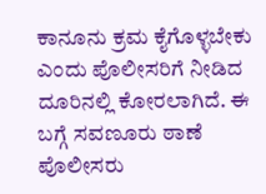ಕಾನೂನು ಕ್ರಮ ಕೈಗೊಳ್ಳಬೇಕು ಎಂದು ಪೊಲೀಸರಿಗೆ ನೀಡಿದ ದೂರಿನಲ್ಲಿ ಕೋರಲಾಗಿದೆ. ಈ ಬಗ್ಗೆ ಸವಣೂರು ಠಾಣೆ ಪೊಲೀಸರು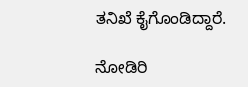ತನಿಖೆ ಕೈಗೊಂಡಿದ್ದಾರೆ.

ನೋಡಿರಿ